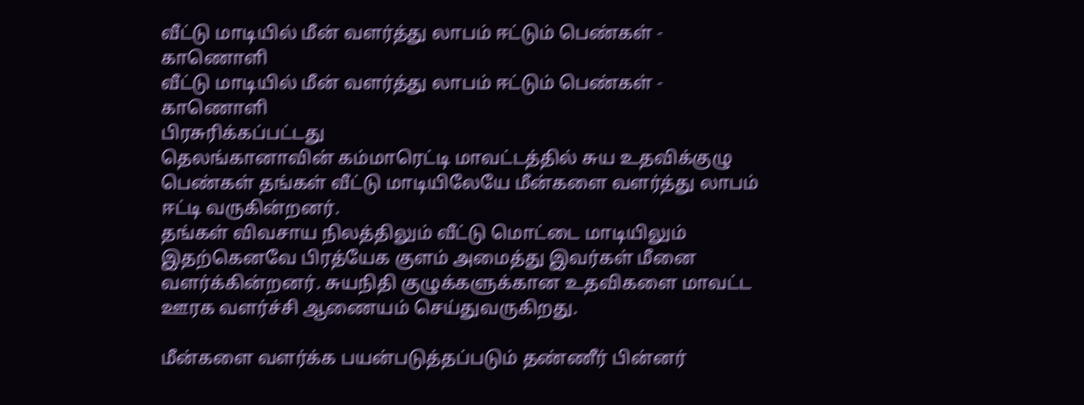வீட்டு மாடியில் மீன் வளர்த்து லாபம் ஈட்டும் பெண்கள் - காணொளி
வீட்டு மாடியில் மீன் வளர்த்து லாபம் ஈட்டும் பெண்கள் - காணொளி
பிரசுரிக்கப்பட்டது
தெலங்கானாவின் கம்மாரெட்டி மாவட்டத்தில் சுய உதவிக்குழு பெண்கள் தங்கள் வீட்டு மாடியிலேயே மீன்களை வளர்த்து லாபம் ஈட்டி வருகின்றனர்.
தங்கள் விவசாய நிலத்திலும் வீட்டு மொட்டை மாடியிலும் இதற்கெனவே பிரத்யேக குளம் அமைத்து இவர்கள் மீனை வளர்க்கின்றனர். சுயநிதி குழுக்களுக்கான உதவிகளை மாவட்ட ஊரக வளர்ச்சி ஆணையம் செய்துவருகிறது.

மீன்களை வளர்க்க பயன்படுத்தப்படும் தண்ணீர் பின்னர்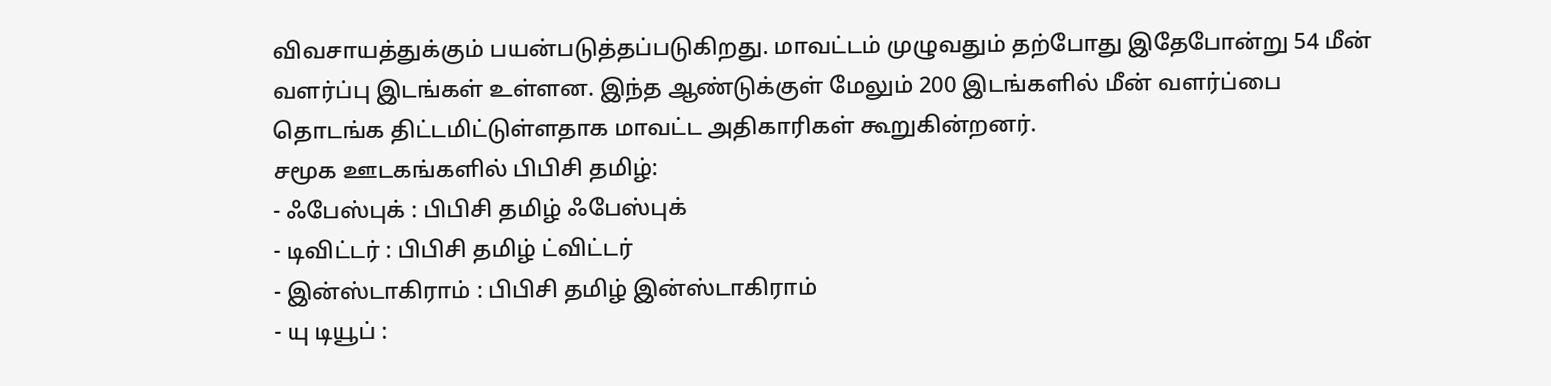விவசாயத்துக்கும் பயன்படுத்தப்படுகிறது. மாவட்டம் முழுவதும் தற்போது இதேபோன்று 54 மீன் வளர்ப்பு இடங்கள் உள்ளன. இந்த ஆண்டுக்குள் மேலும் 200 இடங்களில் மீன் வளர்ப்பை தொடங்க திட்டமிட்டுள்ளதாக மாவட்ட அதிகாரிகள் கூறுகின்றனர்.
சமூக ஊடகங்களில் பிபிசி தமிழ்:
- ஃபேஸ்புக் : பிபிசி தமிழ் ஃபேஸ்புக்
- டிவிட்டர் : பிபிசி தமிழ் ட்விட்டர்
- இன்ஸ்டாகிராம் : பிபிசி தமிழ் இன்ஸ்டாகிராம்
- யு டியூப் :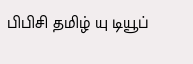பிபிசி தமிழ் யு டியூப்